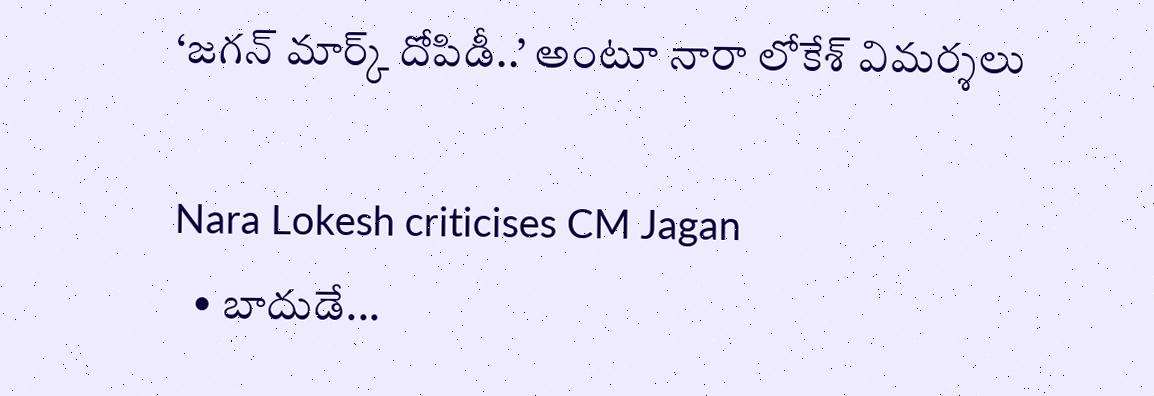‘జగన్ మార్క్ దోపిడీ..’ అంటూ నారా లోకేశ్ విమర్శలు

Nara Lokesh criticises CM Jagan
  • బాదుడే...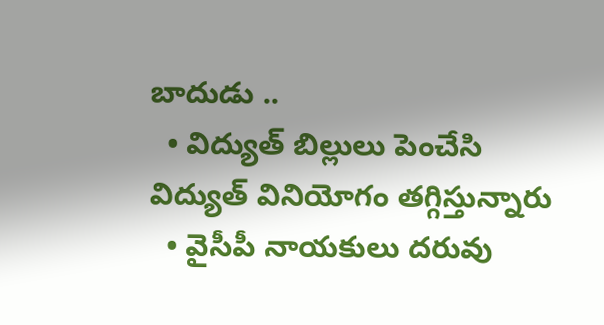బాదుడు ..
  • విద్యుత్ బిల్లులు పెంచేసి విద్యుత్ వినియోగం తగ్గిస్తున్నారు
  • వైసీపీ నాయకులు దరువు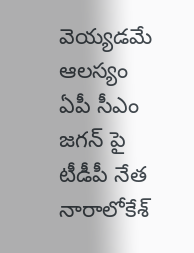వెయ్యడమే ఆలస్యం
ఏపీ సీఎం జగన్ పై టీడీపీ నేత నారాలోకేశ్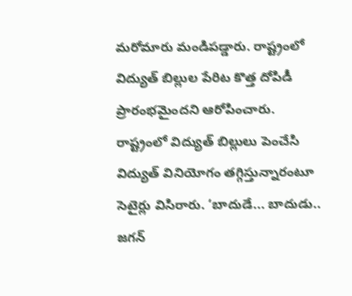మరోమారు మండిపడ్డారు. రాష్ట్రంలో విద్యుత్ బిల్లుల పేరిట కొత్త దోపిడీ ప్రారంభమైందని ఆరోపించారు. రాష్ట్రంలో విద్యుత్ బిల్లులు పెంచేసి విద్యుత్ వినియోగం తగ్గిస్తున్నారంటూ సెటైర్లు విసిరారు. ‘బాదుడే... బాదుడు.. జగన్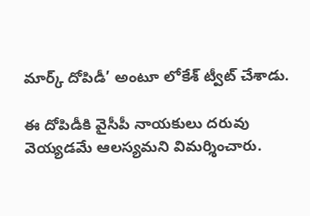మార్క్ దోపిడీ’ అంటూ లోకేశ్ ట్వీట్ చేశాడు.

ఈ దోపిడీకి వైసీపీ నాయకులు దరువు వెయ్యడమే ఆలస్యమని విమర్శించారు.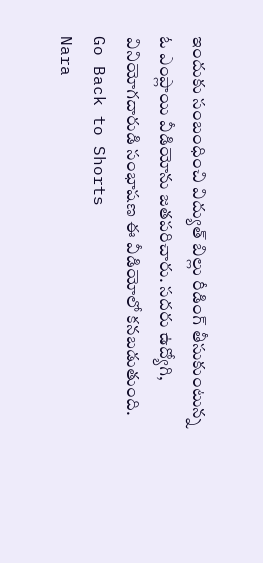ఇందుకు సంబంధించి విద్యుత్ బిల్లు రీడింగ్ తీసుకుంటున్న ఓ ఎంప్లాయి వీడియోను జతపరిచారు. సదరు ఉద్యోగి, వినియోగదారుడి సంభాషణ ఈ వీడియోలో కనబడుతుంది.
Go Back to Shorts
Nara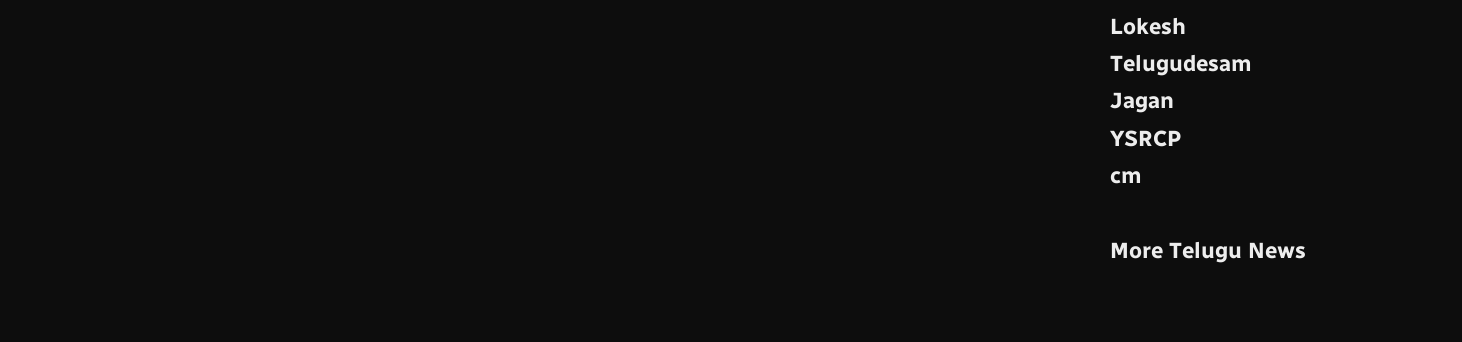Lokesh
Telugudesam
Jagan
YSRCP
cm

More Telugu News